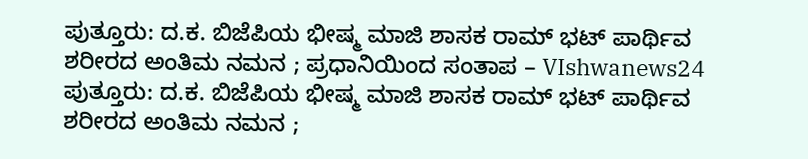ಪುತ್ತೂರು: ದ.ಕ. ಬಿಜೆಪಿಯ ಭೀಷ್ಮ ಮಾಜಿ ಶಾಸಕ ರಾಮ್ ಭಟ್ ಪಾರ್ಥಿವ ಶರೀರದ ಅಂತಿಮ ನಮನ ; ಪ್ರಧಾನಿಯಿಂದ ಸಂತಾಪ – VIshwanews24
ಪುತ್ತೂರು: ದ.ಕ. ಬಿಜೆಪಿಯ ಭೀಷ್ಮ ಮಾಜಿ ಶಾಸಕ ರಾಮ್ ಭಟ್ ಪಾರ್ಥಿವ ಶರೀರದ ಅಂತಿಮ ನಮನ ;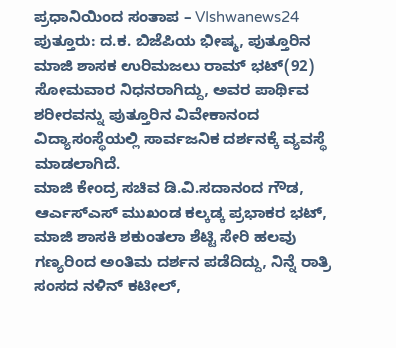ಪ್ರಧಾನಿಯಿಂದ ಸಂತಾಪ – VIshwanews24
ಪುತ್ತೂರು: ದ.ಕ. ಬಿಜೆಪಿಯ ಭೀಷ್ಮ, ಪುತ್ತೂರಿನ ಮಾಜಿ ಶಾಸಕ ಉರಿಮಜಲು ರಾಮ್ ಭಟ್(92) ಸೋಮವಾರ ನಿಧನರಾಗಿದ್ದು, ಅವರ ಪಾರ್ಥಿವ ಶರೀರವನ್ನು ಪುತ್ತೂರಿನ ವಿವೇಕಾನಂದ ವಿದ್ಯಾಸಂಸ್ಥೆಯಲ್ಲಿ ಸಾರ್ವಜನಿಕ ದರ್ಶನಕ್ಕೆ ವ್ಯವಸ್ಥೆ ಮಾಡಲಾಗಿದೆ.
ಮಾಜಿ ಕೇಂದ್ರ ಸಚಿವ ಡಿ.ವಿ.ಸದಾನಂದ ಗೌಡ, ಆರ್ಎಸ್ಎಸ್ ಮುಖಂಡ ಕಲ್ಕಡ್ಕ ಪ್ರಭಾಕರ ಭಟ್, ಮಾಜಿ ಶಾಸಕಿ ಶಕುಂತಲಾ ಶೆಟ್ಟಿ ಸೇರಿ ಹಲವು ಗಣ್ಯರಿಂದ ಅಂತಿಮ ದರ್ಶನ ಪಡೆದಿದ್ದು, ನಿನ್ನೆ ರಾತ್ರಿ ಸಂಸದ ನಳಿನ್ ಕಟೀಲ್,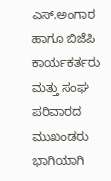ಎಸ್.ಅಂಗಾರ ಹಾಗೂ ಬಿಜೆಪಿ ಕಾರ್ಯಕರ್ತರು ಮತ್ತು ಸಂಘ ಪರಿವಾರದ ಮುಖಂಡರು ಭಾಗಿಯಾಗಿ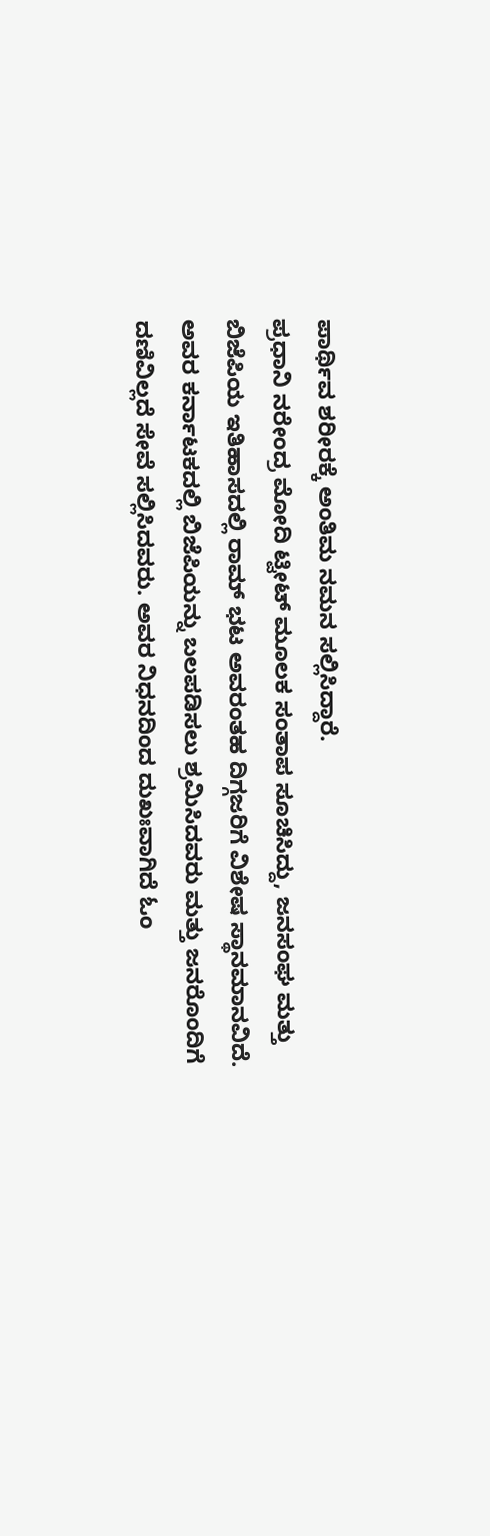ಪಾರ್ಥಿವ ಶರೀರಕ್ಕೆ ಅಂತಿಮ ನಮನ ಸಲ್ಲಿಸಿದ್ದಾರೆ.
ಪ್ರಧಾನಿ ನರೇಂದ್ರ ಮೋದಿ ಟ್ವೀಟ್ ಮೂಲಕ ಸಂತಾಪ ಸೂಚಿಸಿದ್ದು, ಜನಸಂಘ ಮತ್ತು ಬಿಜೆಪಿಯ ಇತಿಹಾಸದಲ್ಲಿ ರಾಮ್ ಭಟ ಅವರಂತಹ ದಿಗ್ಗಜರಿಗೆ ವಿಶೇಷ ಸ್ಥಾನಮಾನವಿದೆ. ಅವರ ಕರ್ನಾಟಕದಲ್ಲಿ ಬಿಜೆಪಿಯನ್ನು ಬಲಪಡಿಸಲು ಶ್ರಮಿಸಿದವರು ಮತ್ತು ಜನರೊಂದಿಗೆ ದಣಿವಿಲ್ಲದೆ ಸೇವೆ ಸಲ್ಲಿಸಿದವರು. ಅವರ ನಿಧನದಿಂದ ದುಖಃವಾಗಿದೆ ಓಂ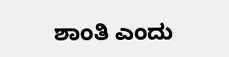ಶಾಂತಿ ಎಂದು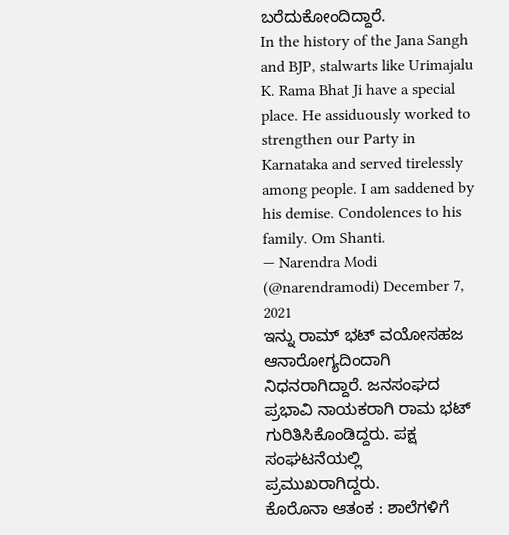ಬರೆದುಕೋಂದಿದ್ದಾರೆ.
In the history of the Jana Sangh and BJP, stalwarts like Urimajalu K. Rama Bhat Ji have a special place. He assiduously worked to strengthen our Party in Karnataka and served tirelessly among people. I am saddened by his demise. Condolences to his family. Om Shanti.
— Narendra Modi (@narendramodi) December 7, 2021
ಇನ್ನು ರಾಮ್ ಭಟ್ ವಯೋಸಹಜ ಆನಾರೋಗ್ಯದಿಂದಾಗಿ ನಿಧನರಾಗಿದ್ದಾರೆ. ಜನಸಂಘದ ಪ್ರಭಾವಿ ನಾಯಕರಾಗಿ ರಾಮ ಭಟ್ ಗುರಿತಿಸಿಕೊಂಡಿದ್ದರು. ಪಕ್ಷ ಸಂಘಟನೆಯಲ್ಲಿ ಪ್ರಮುಖರಾಗಿದ್ದರು.
ಕೊರೊನಾ ಆತಂಕ : ಶಾಲೆಗಳಿಗೆ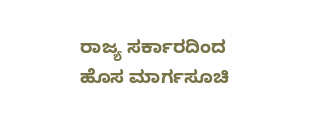ರಾಜ್ಯ ಸರ್ಕಾರದಿಂದ ಹೊಸ ಮಾರ್ಗಸೂಚಿ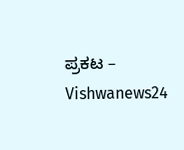ಪ್ರಕಟ – Vishwanews24